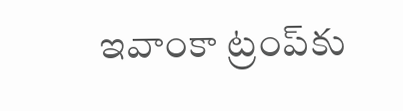ఇవాంకా ట్రంప్‌కు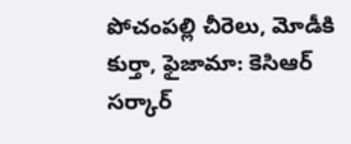పోచంపల్లి చీరెలు, మోడీకి కుర్తా, ఫైజామా: కెసిఆర్ సర్కార్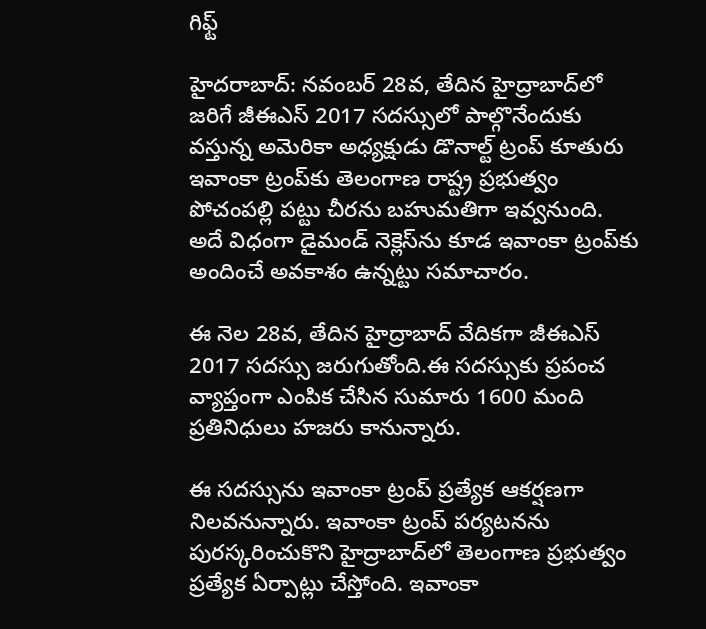గిఫ్ట్

హైదరాబాద్: నవంబర్ 28వ, తేదిన హైద్రాబాద్‌లో జరిగే జీఈఎస్ 2017 సదస్సులో పాల్గొనేందుకు వస్తున్న అమెరికా అధ్యక్షుడు డొనాల్ట్ ట్రంప్ కూతురు ఇవాంకా ట్రంప్‌కు తెలంగాణ రాష్ట్ర ప్రభుత్వం పోచంపల్లి పట్టు చీరను బహుమతిగా ఇవ్వనుంది. అదే విధంగా డైమండ్ నెక్లెస్‌ను కూడ ఇవాంకా ట్రంప్‌కు అందించే అవకాశం ఉన్నట్టు సమాచారం.

ఈ నెల 28వ, తేదిన హైద్రాబాద్ వేదికగా జీఈఎస్ 2017 సదస్సు జరుగుతోంది.ఈ సదస్సుకు ప్రపంచ వ్యాప్తంగా ఎంపిక చేసిన సుమారు 1600 మంది ప్రతినిధులు హజరు కానున్నారు.

ఈ సదస్సును ఇవాంకా ట్రంప్ ప్రత్యేక ఆకర్షణగా నిలవనున్నారు. ఇవాంకా ట్రంప్ పర్యటనను పురస్కరించుకొని హైద్రాబాద్‌లో తెలంగాణ ప్రభుత్వం ప్రత్యేక ఏర్పాట్లు చేస్తోంది. ఇవాంకా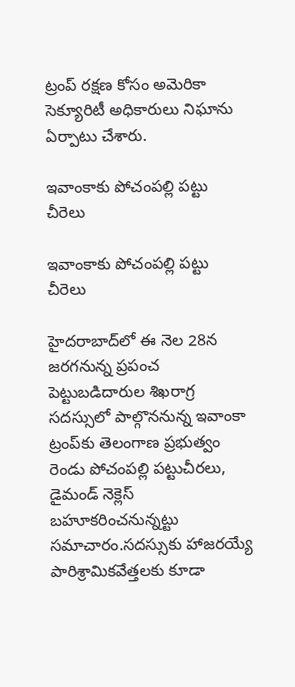ట్రంప్ రక్షణ కోసం అమెరికా సెక్యూరిటీ అధికారులు నిఘాను ఏర్పాటు చేశారు.

ఇవాంకాకు పోచంపల్లి పట్టు చీరెలు

ఇవాంకాకు పోచంపల్లి పట్టు చీరెలు

హైదరాబాద్‌లో ఈ నెల 28న జరగనున్న ప్రపంచ పెట్టుబడిదారుల శిఖరాగ్ర సదస్సులో పాల్గొననున్న ఇవాంకా ట్రంప్‌కు తెలంగాణ ప్రభుత్వం రెండు పోచంపల్లి పట్టుచీరలు, డైమండ్‌ నెక్లెస్‌ బహూకరించనున్నట్టు సమాచారం.సదస్సుకు హాజరయ్యే పారిశ్రామికవేత్తలకు కూడా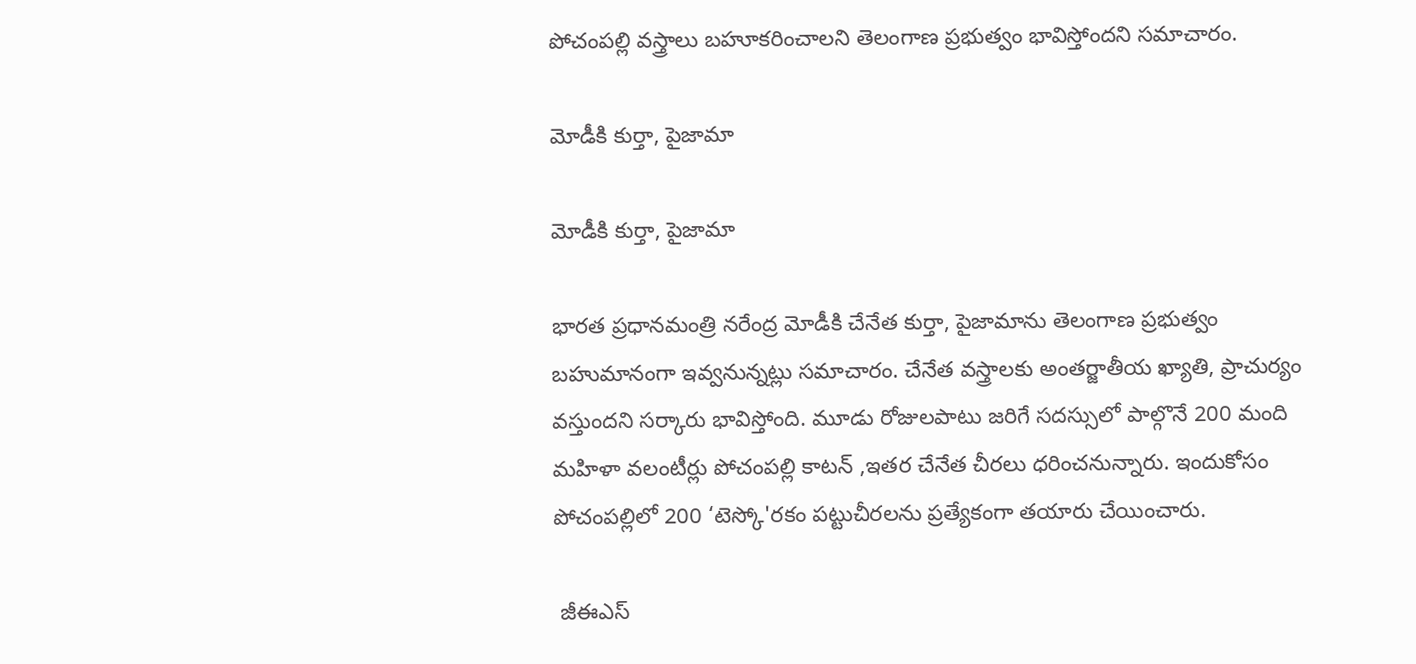పోచంపల్లి వస్త్రాలు బహూకరించాలని తెలంగాణ ప్రభుత్వం భావిస్తోందని సమాచారం.

మోడీకి కుర్తా, పైజామా

మోడీకి కుర్తా, పైజామా

భారత ప్రధానమంత్రి నరేంద్ర మోడీకి చేనేత కుర్తా, పైజామాను తెలంగాణ ప్రభుత్వం బహుమానంగా ఇవ్వనున్నట్లు సమాచారం. చేనేత వస్త్రాలకు అంతర్జాతీయ ఖ్యాతి, ప్రాచుర్యం వస్తుందని సర్కారు భావిస్తోంది. మూడు రోజులపాటు జరిగే సదస్సులో పాల్గొనే 200 మంది మహిళా వలంటీర్లు పోచంపల్లి కాటన్‌ ,ఇతర చేనేత చీరలు ధరించనున్నారు. ఇందుకోసం పోచంపల్లిలో 200 ‘టెస్కో'రకం పట్టుచీరలను ప్రత్యేకంగా తయారు చేయించారు.

 జీఈఎస్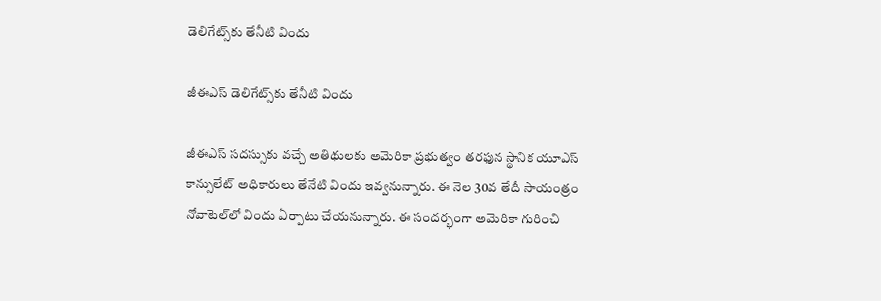డెలిగేట్స్‌కు తేనీటి విందు

జీఈఎస్ డెలిగేట్స్‌కు తేనీటి విందు

జీఈఎస్‌ సదస్సుకు వచ్చే అతిథులకు అమెరికా ప్రభుత్వం తరఫున స్థానిక యూఎస్‌ కాన్సులేట్‌ అధికారులు తేనేటి విందు ఇవ్వనున్నారు. ఈ నెల 30వ తేదీ సాయంత్రం నోవాటెల్‌లో విందు ఏర్పాటు చేయనున్నారు. ఈ సందర్భంగా అమెరికా గురించి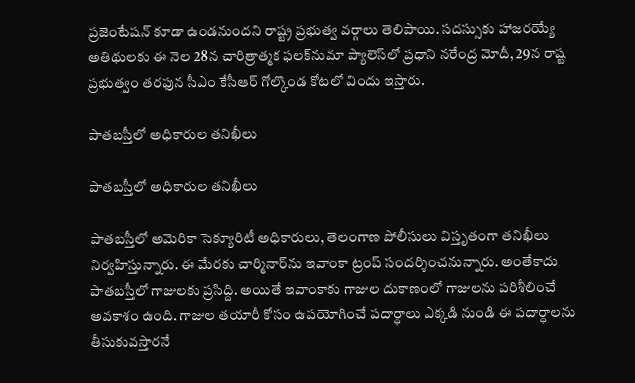ప్రజెంటేషన్‌ కూడా ఉండనుందని రాష్ట్ర ప్రభుత్వ వర్గాలు తెలిపాయి. సదస్సుకు హాజరయ్యే అతిథులకు ఈ నెల 28న చారిత్రాత్మక ఫలక్‌నుమా ప్యాలెస్‌లో ప్రధాని నరేంద్ర మోదీ, 29న రాష్ట ప్రభుత్వం తరఫున సీఎం కేసీఆర్‌ గోల్కొండ కోటలో విందు ఇస్తారు.

పాతబస్తీలో అధికారుల తనిఖీలు

పాతబస్తీలో అధికారుల తనిఖీలు

పాతబస్తీలో అమెరికా సెక్యూరిటీ అధికారులు, తెలంగాణ పోలీసులు విస్తృతంగా తనిఖీలు నిర్వహిస్తున్నారు. ఈ మేరకు చార్మినార్‌ను ఇవాంకా ట్రంప్ సందర్శించనున్నారు. అంతేకాదు పాతబస్తీలో గాజులకు ప్రసిద్ది. అయితే ఇవాంకాకు గాజుల దుకాణంలో గాజులను పరిశీలించే అవకాశం ఉంది. గాజుల తయారీ కోసం ఉపయోగించే పదార్ధాలు ఎక్కడి నుండి ఈ పదార్ధాలను తీసుకువస్తారనే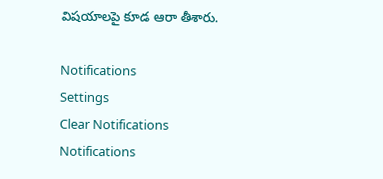విషయాలపై కూడ ఆరా తీశారు.

Notifications
Settings
Clear Notifications
Notifications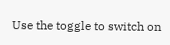Use the toggle to switch on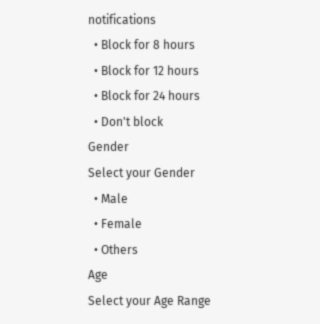notifications
  • Block for 8 hours
  • Block for 12 hours
  • Block for 24 hours
  • Don't block
Gender
Select your Gender
  • Male
  • Female
  • Others
Age
Select your Age Range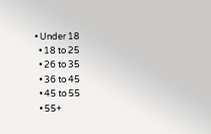• Under 18
  • 18 to 25
  • 26 to 35
  • 36 to 45
  • 45 to 55
  • 55+